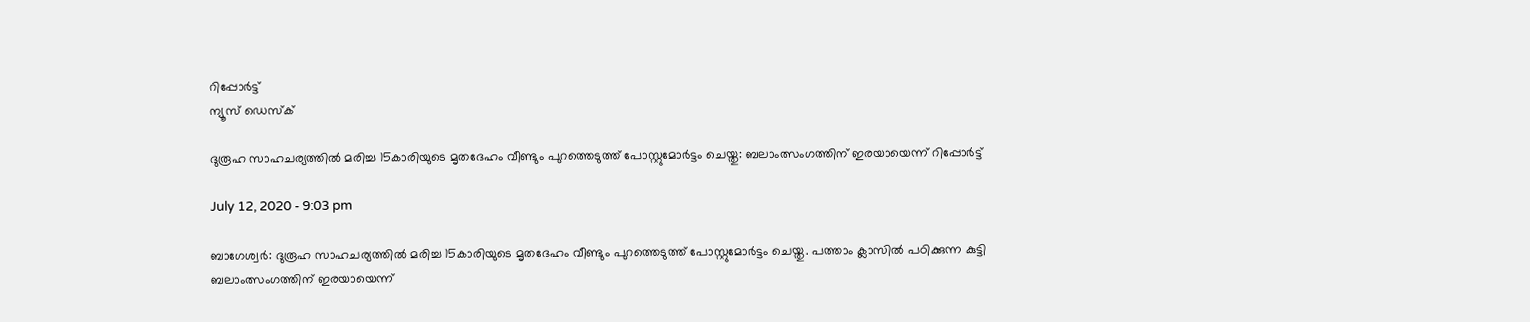റിപ്പോര്‍ട്ട്
ന്യൂസ് ഡെസ്ക്

ദുരൂഹ സാഹചര്യത്തില്‍ മരിച്ച 15കാരിയുടെ മൃതദേഹം വീണ്ടും പുറത്തെടുത്ത് പോസ്റ്റുമോര്‍ട്ടം ചെയ്തു: ബലാംത്സംഗത്തിന് ഇരയായെന്ന് റിപ്പോര്‍ട്ട്

July 12, 2020 - 9:03 pm

ബാഗേശ്വര്‍: ദുരൂഹ സാഹചര്യത്തില്‍ മരിച്ച 15കാരിയുടെ മൃതദേഹം വീണ്ടും പുറത്തെടുത്ത് പോസ്റ്റുമോര്‍ട്ടം ചെയ്തു. പത്താം ക്ലാസില്‍ പഠിക്കുന്ന കുട്ടി ബലാംത്സംഗത്തിന് ഇരയായെന്ന്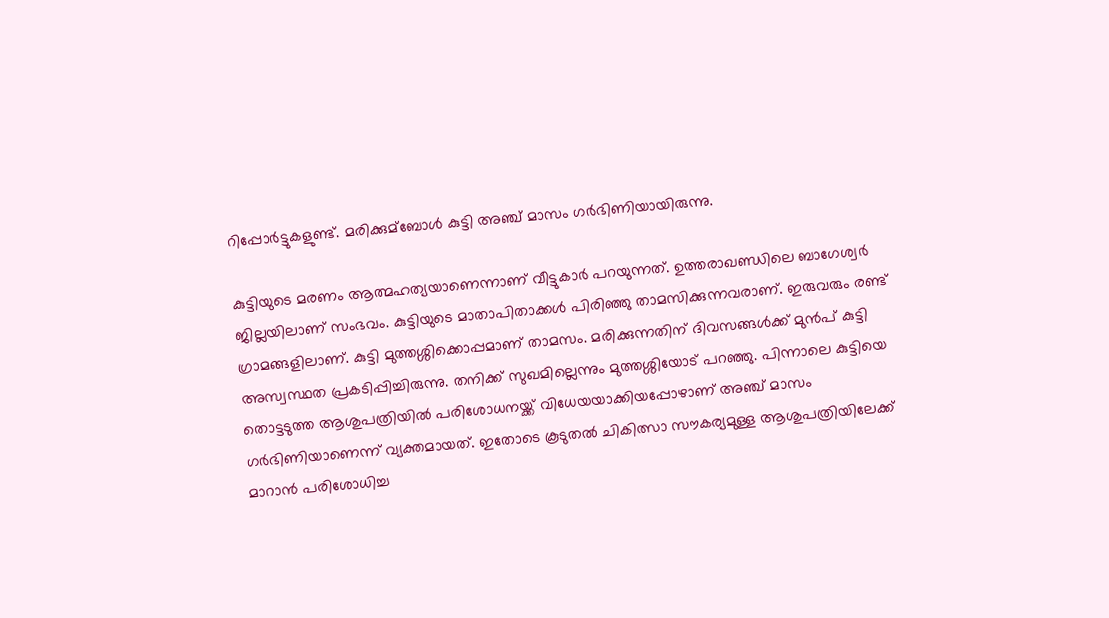റിപ്പോര്‍ട്ടുകളുണ്ട്. മരിക്കുമ്‌ബോള്‍ കുട്ടി അഞ്ച് മാസം ഗര്‍ഭിണിയായിരുന്നു.

കുട്ടിയുടെ മരണം ആത്മഹത്യയാണെന്നാണ് വീട്ടുകാര്‍ പറയുന്നത്. ഉത്തരാഖണ്ഡിലെ ബാഗേശ്വര്‍ ജില്ലയിലാണ് സംഭവം. കുട്ടിയുടെ മാതാപിതാക്കള്‍ പിരിഞ്ഞു താമസിക്കുന്നവരാണ്. ഇരുവരും രണ്ട് ഗ്രാമങ്ങളിലാണ്. കുട്ടി മുത്തശ്ശിക്കൊപ്പമാണ് താമസം. മരിക്കുന്നതിന് ദിവസങ്ങള്‍ക്ക് മുന്‍പ് കുട്ടി അസ്വസ്ഥത പ്രകടിപ്പിച്ചിരുന്നു. തനിക്ക് സുഖമില്ലെന്നും മുത്തശ്ശിയോട് പറഞ്ഞു. പിന്നാലെ കുട്ടിയെ തൊട്ടടുത്ത ആശുപത്രിയില്‍ പരിശോധനയ്ക്ക് വിധേയയാക്കിയപ്പോഴാണ് അഞ്ച് മാസം ഗര്‍ഭിണിയാണെന്ന് വ്യക്തമായത്. ഇതോടെ കൂടുതല്‍ ചികിത്സാ സൗകര്യമുള്ള ആശുപത്രിയിലേക്ക് മാറാന്‍ പരിശോധിച്ച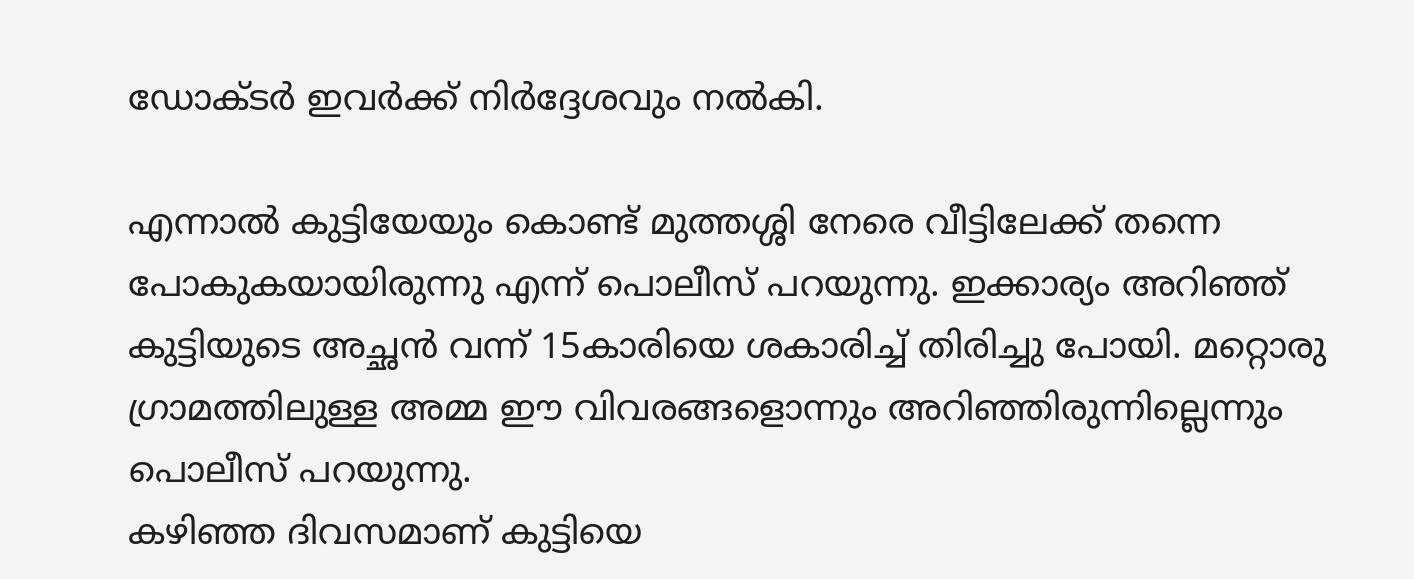ഡോക്ടര്‍ ഇവര്‍ക്ക് നിര്‍ദ്ദേശവും നല്‍കി.

എന്നാല്‍ കുട്ടിയേയും കൊണ്ട് മുത്തശ്ശി നേരെ വീട്ടിലേക്ക് തന്നെ പോകുകയായിരുന്നു എന്ന് പൊലീസ് പറയുന്നു. ഇക്കാര്യം അറിഞ്ഞ് കുട്ടിയുടെ അച്ഛന്‍ വന്ന് 15കാരിയെ ശകാരിച്ച് തിരിച്ചു പോയി. മറ്റൊരു ഗ്രാമത്തിലുള്ള അമ്മ ഈ വിവരങ്ങളൊന്നും അറിഞ്ഞിരുന്നില്ലെന്നും പൊലീസ് പറയുന്നു.
കഴിഞ്ഞ ദിവസമാണ് കുട്ടിയെ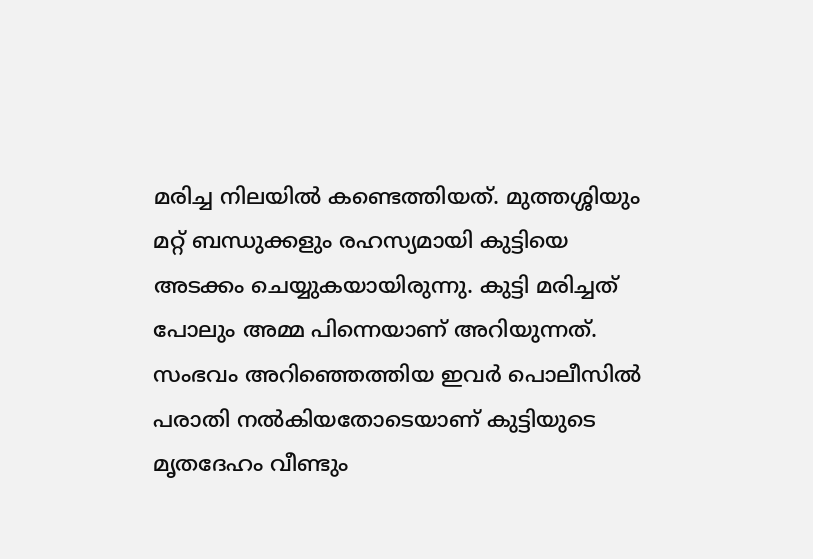മരിച്ച നിലയില്‍ കണ്ടെത്തിയത്. മുത്തശ്ശിയും മറ്റ് ബന്ധുക്കളും രഹസ്യമായി കുട്ടിയെ അടക്കം ചെയ്യുകയായിരുന്നു. കുട്ടി മരിച്ചത് പോലും അമ്മ പിന്നെയാണ് അറിയുന്നത്. സംഭവം അറിഞ്ഞെത്തിയ ഇവര്‍ പൊലീസില്‍ പരാതി നല്‍കിയതോടെയാണ് കുട്ടിയുടെ മൃതദേഹം വീണ്ടും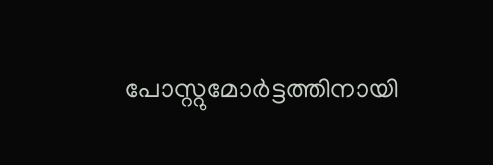പോസ്റ്റുമോര്‍ട്ടത്തിനായി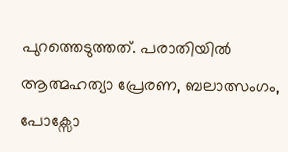പുറത്തെടുത്തത്. പരാതിയില്‍ ആത്മഹത്യാ പ്രേരണ, ബലാത്സംഗം, പോക്സോ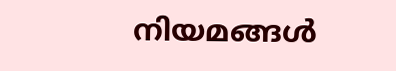നിയമങ്ങള്‍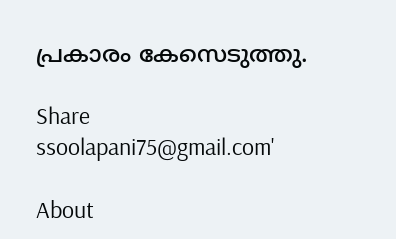പ്രകാരം കേസെടുത്തു.

Share
ssoolapani75@gmail.com'

About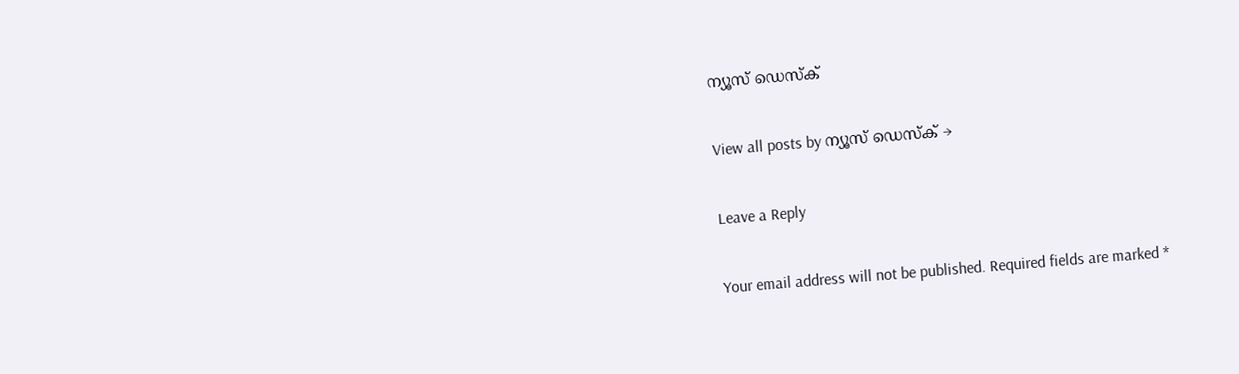ന്യൂസ് ഡെസ്ക്

View all posts by ന്യൂസ് ഡെസ്ക് →

Leave a Reply

Your email address will not be published. Required fields are marked *